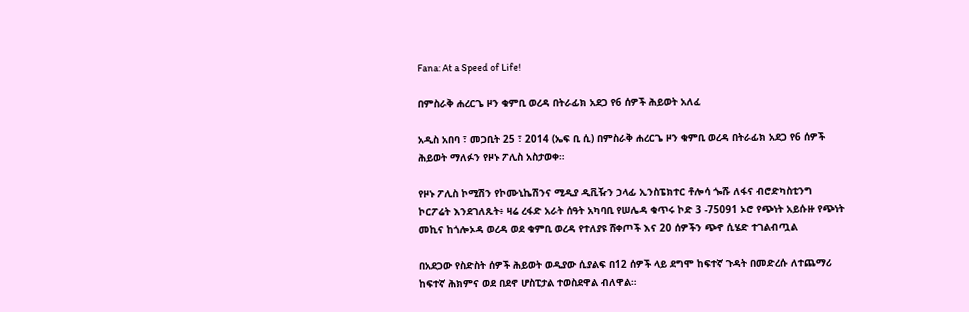Fana: At a Speed of Life!

በምስራቅ ሐረርጌ ዞን ቁምቢ ወረዳ በትራፊክ አደጋ የ6 ሰዎች ሕይወት አለፈ

አዲስ አበባ ፣ መጋቢት 25 ፣ 2014 (ኤፍ ቢ ሲ) በምስራቅ ሐረርጌ ዞን ቁምቢ ወረዳ በትራፊክ አደጋ የ6 ሰዎች ሕይወት ማለፉን የዞኑ ፖሊስ አስታወቀ።

የዞኑ ፖሊስ ኮሚሽን የኮሙኒኬሽንና ሚዲያ ዲቪዥን ኃላፊ ኢንስፔክተር ቶሎሳ ጐሹ ለፋና ብሮድካስቲንግ ኮርፖሬት እንደገለጹት፥ ዛሬ ረፋድ አራት ሰዓት አካባቢ የሠሌዳ ቁጥሩ ኮድ 3 -75091 ኦሮ የጭነት አይሱዙ የጭነት መኪና ከጎሎኦዳ ወረዳ ወደ ቁምቢ ወረዳ የተለያዩ ሸቀጦች እና 20 ሰዎችን ጭኖ ሲሄድ ተገልብጧል

በአደጋው የስድስት ሰዎች ሕይወት ወዲያው ሲያልፍ በ12 ሰዎች ላይ ደግሞ ከፍተኛ ጉዳት በመድረሱ ለተጨማሪ ከፍተኛ ሕክምና ወደ በደኖ ሆስፒታል ተወስደዋል ብለዋል።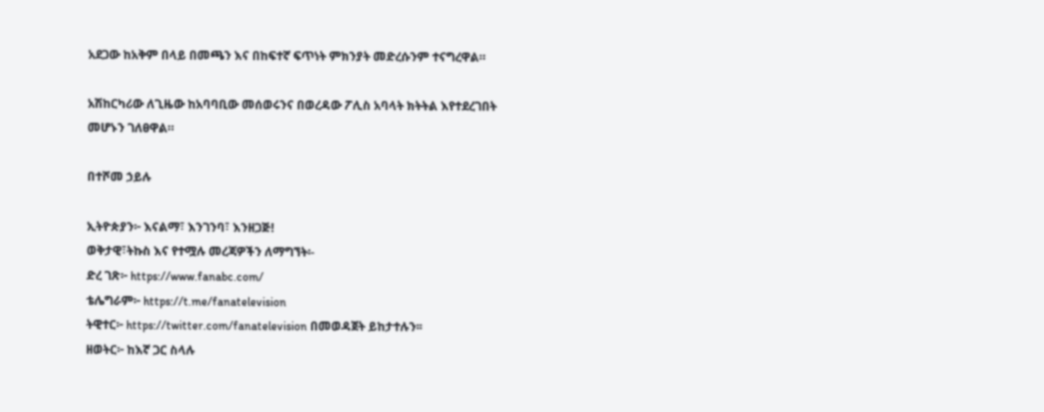አደጋው ከአቅም በላይ በመጫን እና በከፍተኛ ፍጥነት ምክንያት መድረሱንም ተናግረዋል።

አሽከርካሪው ለጊዜው ከአባባቢው መሰወሩንና በወረዳው ፖሊስ አባላት ክትትል እየተደረገበት መሆኑን ገለፀዋል።

በተሾመ ኃይሉ

ኢትዮጵያን፦ እናልማ፣ እንገንባ፣ እንዘጋጅ!
ወቅታዊ፣ትኩስ እና የተሟሉ መረጃዎችን ለማግኘት፡-
ድረ ገጽ፦ https://www.fanabc.com/
ቴሌግራም፦ https://t.me/fanatelevision
ትዊተር፦ https://twitter.com/fanatelevision በመወዳጀት ይከታተሉን፡፡
ዘወትር፦ ከእኛ ጋር ስላሉ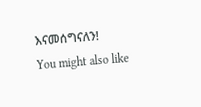እናመሰግናለን!
You might also like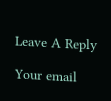Leave A Reply

Your email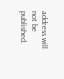address will not be published.